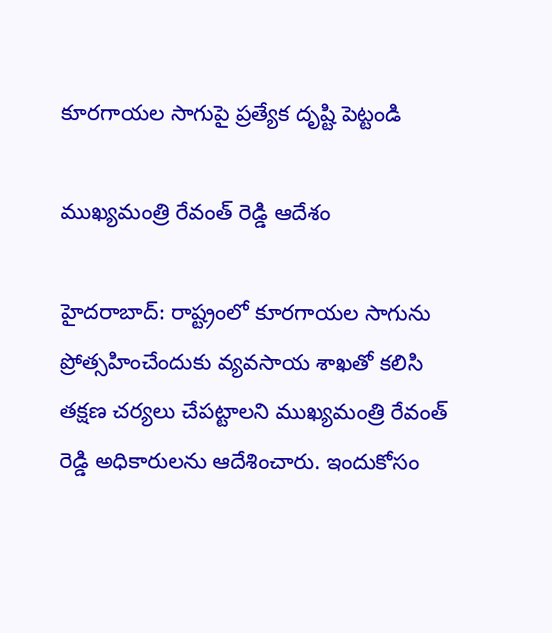కూరగాయల సాగుపై ప్రత్యేక దృష్టి పెట్టండి

ముఖ్యమంత్రి రేవంత్ రెడ్డి ఆదేశం

హైదరాబాద్‌: రాష్ట్రంలో కూరగాయల సాగును ప్రోత్సహించేందుకు వ్యవసాయ శాఖతో కలిసి తక్షణ చర్యలు చేపట్టాలని ముఖ్యమంత్రి రేవంత్ రెడ్డి అధికారులను ఆదేశించారు. ఇందుకోసం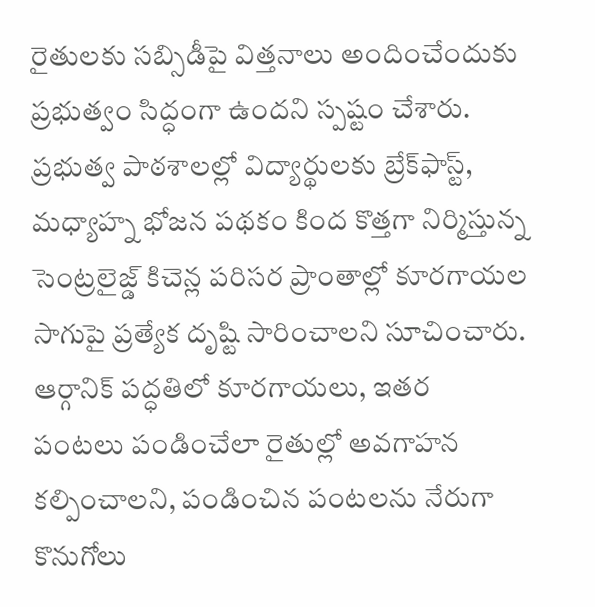రైతులకు సబ్సిడీపై విత్తనాలు అందించేందుకు ప్రభుత్వం సిద్ధంగా ఉందని స్పష్టం చేశారు. ప్రభుత్వ పాఠశాలల్లో విద్యార్థులకు బ్రేక్‌ఫాస్ట్‌, మధ్యాహ్న భోజన పథకం కింద కొత్తగా నిర్మిస్తున్న సెంట్రలైజ్డ్‌ కిచెన్ల పరిసర ప్రాంతాల్లో కూరగాయల సాగుపై ప్రత్యేక దృష్టి సారించాలని సూచించారు. ఆర్గానిక్‌ పద్ధతిలో కూరగాయలు, ఇతర పంటలు పండించేలా రైతుల్లో అవగాహన కల్పించాలని, పండించిన పంటలను నేరుగా కొనుగోలు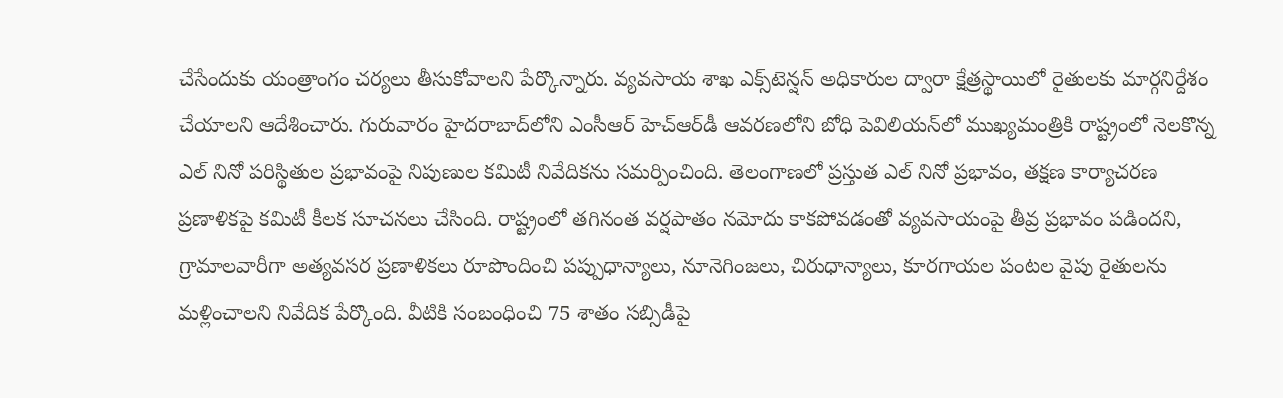చేసేందుకు యంత్రాంగం చర్యలు తీసుకోవాలని పేర్కొన్నారు. వ్యవసాయ శాఖ ఎక్స్‌టెన్షన్‌ అధికారుల ద్వారా క్షేత్రస్థాయిలో రైతులకు మార్గనిర్దేశం చేయాలని ఆదేశించారు. గురువారం హైదరాబాద్‌లోని ఎంసీఆర్‌ హెచ్‌ఆర్‌డీ ఆవరణలోని బోధి పెవిలియన్‌లో ముఖ్యమంత్రికి రాష్ట్రంలో నెలకొన్న ఎల్‌ నినో పరిస్థితుల ప్రభావంపై నిపుణుల కమిటీ నివేదికను సమర్పించింది. తెలంగాణలో ప్రస్తుత ఎల్‌ నినో ప్రభావం, తక్షణ కార్యాచరణ ప్రణాళికపై కమిటీ కీలక సూచనలు చేసింది. రాష్ట్రంలో తగినంత వర్షపాతం నమోదు కాకపోవడంతో వ్యవసాయంపై తీవ్ర ప్రభావం పడిందని, గ్రామాలవారీగా అత్యవసర ప్రణాళికలు రూపొందించి పప్పుధాన్యాలు, నూనెగింజలు, చిరుధాన్యాలు, కూరగాయల పంటల వైపు రైతులను మళ్లించాలని నివేదిక పేర్కొంది. వీటికి సంబంధించి 75 శాతం సబ్సిడీపై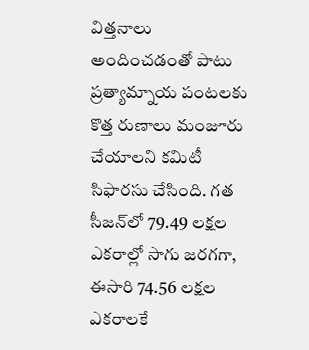విత్తనాలు అందించడంతో పాటు ప్రత్యామ్నాయ పంటలకు కొత్త రుణాలు మంజూరు చేయాలని కమిటీ సిఫారసు చేసింది. గత సీజన్‌లో 79.49 లక్షల ఎకరాల్లో సాగు జరగగా, ఈసారి 74.56 లక్షల ఎకరాలకే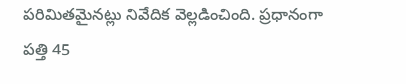పరిమితమైనట్లు నివేదిక వెల్లడించింది. ప్రధానంగా పత్తి 45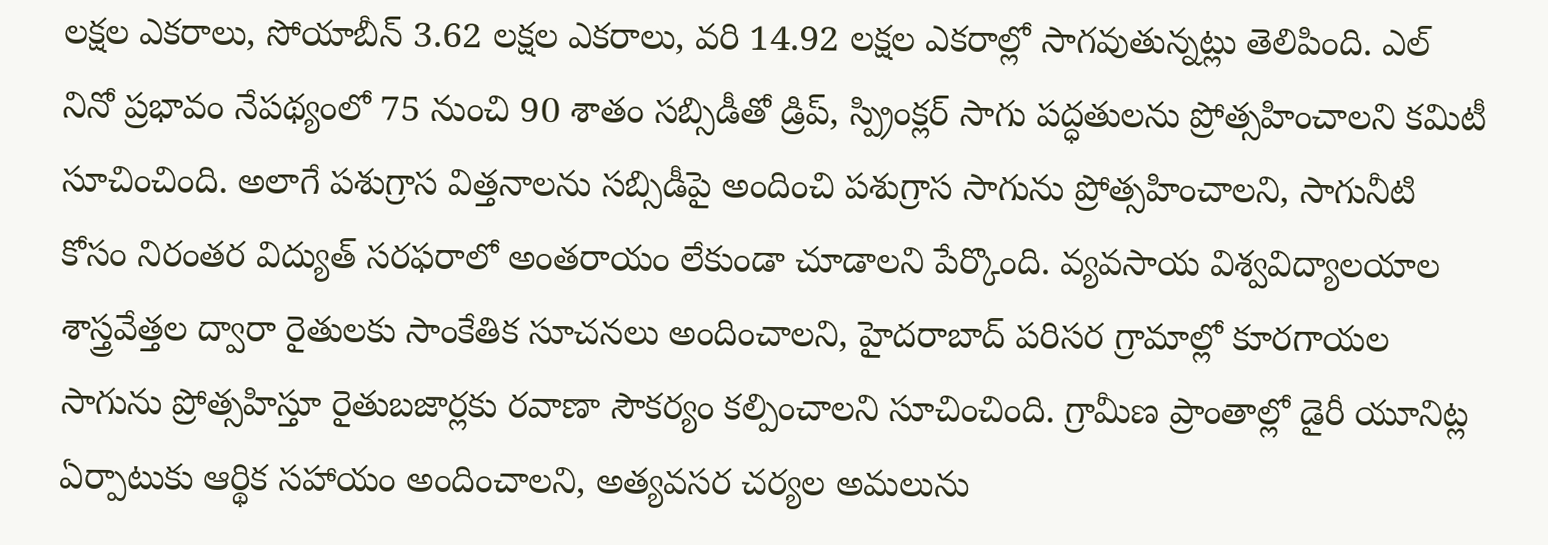లక్షల ఎకరాలు, సోయాబీన్‌ 3.62 లక్షల ఎకరాలు, వరి 14.92 లక్షల ఎకరాల్లో సాగవుతున్నట్లు తెలిపింది. ఎల్‌ నినో ప్రభావం నేపథ్యంలో 75 నుంచి 90 శాతం సబ్సిడీతో డ్రిప్‌, స్ప్రింక్లర్‌ సాగు పద్ధతులను ప్రోత్సహించాలని కమిటీ సూచించింది. అలాగే పశుగ్రాస విత్తనాలను సబ్సిడీపై అందించి పశుగ్రాస సాగును ప్రోత్సహించాలని, సాగునీటి కోసం నిరంతర విద్యుత్‌ సరఫరాలో అంతరాయం లేకుండా చూడాలని పేర్కొంది. వ్యవసాయ విశ్వవిద్యాలయాల శాస్త్రవేత్తల ద్వారా రైతులకు సాంకేతిక సూచనలు అందించాలని, హైదరాబాద్‌ పరిసర గ్రామాల్లో కూరగాయల సాగును ప్రోత్సహిస్తూ రైతుబజార్లకు రవాణా సౌకర్యం కల్పించాలని సూచించింది. గ్రామీణ ప్రాంతాల్లో డైరీ యూనిట్ల ఏర్పాటుకు ఆర్థిక సహాయం అందించాలని, అత్యవసర చర్యల అమలును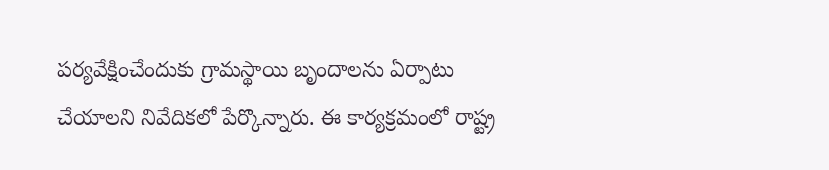పర్యవేక్షించేందుకు గ్రామస్థాయి బృందాలను ఏర్పాటు చేయాలని నివేదికలో పేర్కొన్నారు. ఈ కార్యక్రమంలో రాష్ట్ర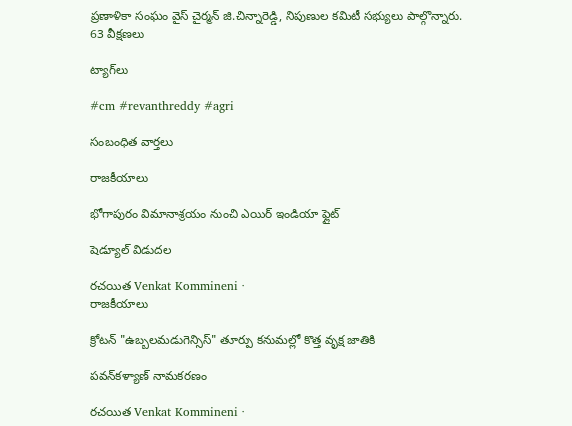ప్రణాళికా సంఘం వైస్‌ చైర్మన్‌ జి.చిన్నారెడ్డి, నిపుణుల కమిటీ సభ్యులు పాల్గొన్నారు.
63 వీక్షణలు

ట్యాగ్‌లు

#cm #revanthreddy #agri

సంబంధిత వార్తలు

రాజకీయాలు

భోగాపురం విమానాశ్రయం నుంచి ఎయిర్‌ ఇండియా ఫ్లైట్‌

షెడ్యూల్‌ విడుదల

రచయిత Venkat Kommineni ·
రాజకీయాలు

క్రోటన్ "ఉబ్బలమడుగెన్సిస్" తూర్పు కనుమల్లో కొత్త వృక్ష జాతికి

పవన్‌కళ్యాణ్ నామకరణం

రచయిత Venkat Kommineni ·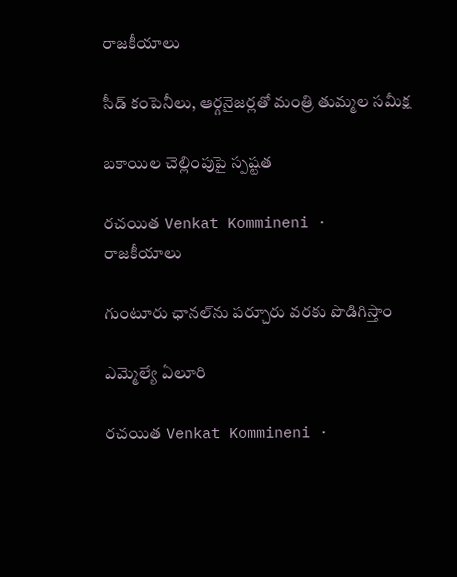రాజకీయాలు

సీడ్ కంపెనీలు, ఆర్గనైజర్లతో మంత్రి తుమ్మల సమీక్ష

బకాయిల చెల్లింపుపై స్పష్టత

రచయిత Venkat Kommineni ·
రాజకీయాలు

గుంటూరు ఛానల్‌ను పర్చూరు వరకు పొడిగిస్తాం

ఎమ్మెల్యే ఏలూరి

రచయిత Venkat Kommineni ·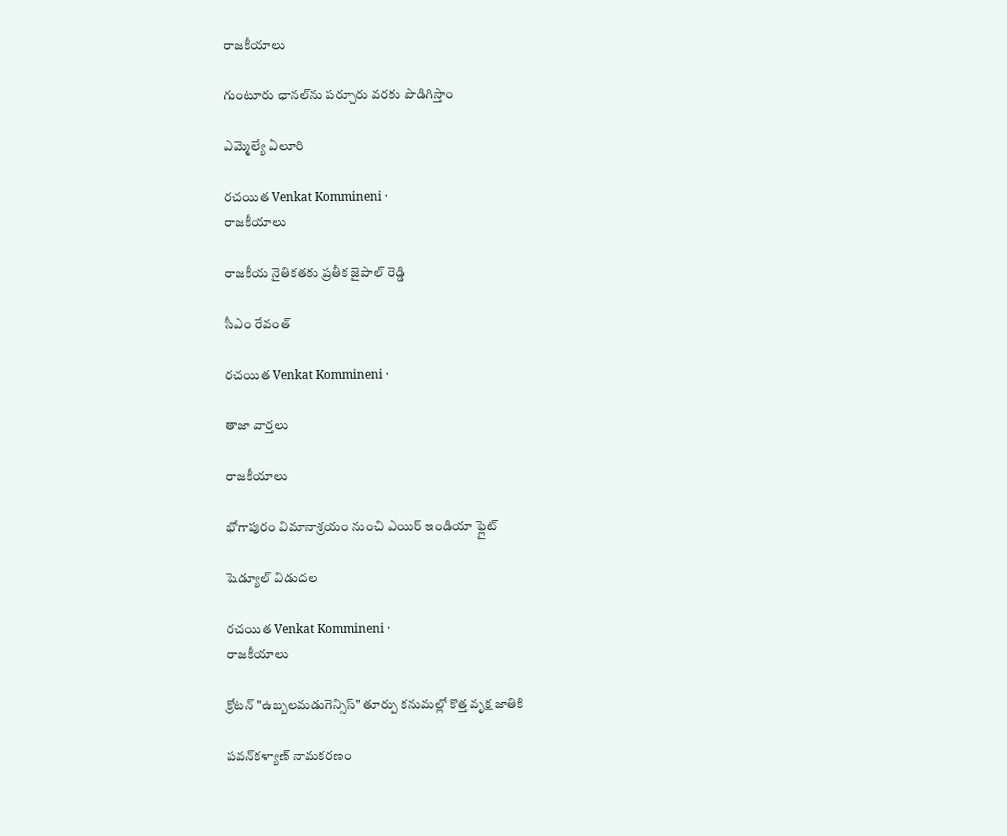రాజకీయాలు

గుంటూరు ఛానల్‌ను పర్చూరు వరకు పొడిగిస్తాం

ఎమ్మెల్యే ఏలూరి

రచయిత Venkat Kommineni ·
రాజకీయాలు

రాజకీయ నైతికతకు ప్రతీక జైపాల్ రెడ్డి

సీఎం రేవంత్

రచయిత Venkat Kommineni ·

తాజా వార్తలు

రాజకీయాలు

భోగాపురం విమానాశ్రయం నుంచి ఎయిర్‌ ఇండియా ఫ్లైట్‌

షెడ్యూల్‌ విడుదల

రచయిత Venkat Kommineni ·
రాజకీయాలు

క్రోటన్ "ఉబ్బలమడుగెన్సిస్" తూర్పు కనుమల్లో కొత్త వృక్ష జాతికి

పవన్‌కళ్యాణ్ నామకరణం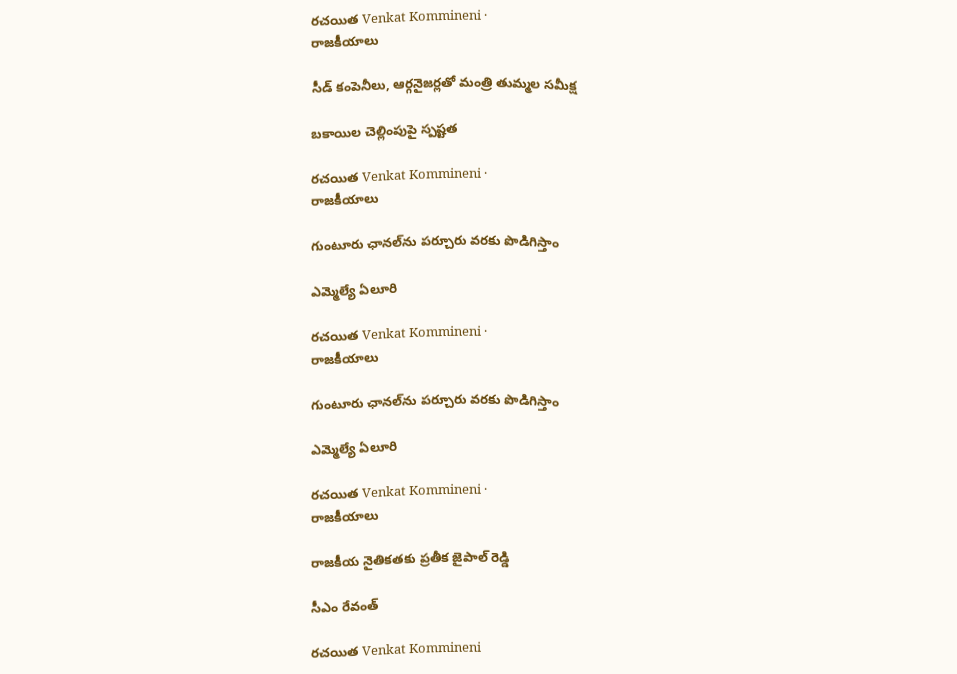రచయిత Venkat Kommineni ·
రాజకీయాలు

సీడ్ కంపెనీలు, ఆర్గనైజర్లతో మంత్రి తుమ్మల సమీక్ష

బకాయిల చెల్లింపుపై స్పష్టత

రచయిత Venkat Kommineni ·
రాజకీయాలు

గుంటూరు ఛానల్‌ను పర్చూరు వరకు పొడిగిస్తాం

ఎమ్మెల్యే ఏలూరి

రచయిత Venkat Kommineni ·
రాజకీయాలు

గుంటూరు ఛానల్‌ను పర్చూరు వరకు పొడిగిస్తాం

ఎమ్మెల్యే ఏలూరి

రచయిత Venkat Kommineni ·
రాజకీయాలు

రాజకీయ నైతికతకు ప్రతీక జైపాల్ రెడ్డి

సీఎం రేవంత్

రచయిత Venkat Kommineni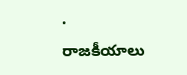·
రాజకీయాలు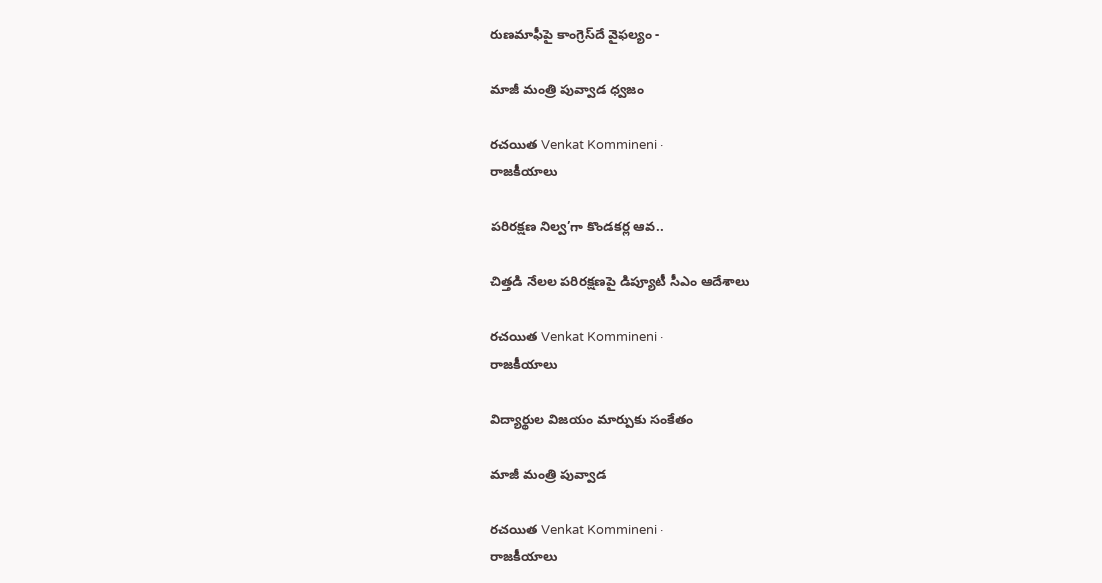రుణమాఫీపై కాంగ్రెస్‌దే వైఫల్యం -

మాజీ మంత్రి పువ్వాడ ధ్వజం

రచయిత Venkat Kommineni ·
రాజకీయాలు

పరిరక్షణ నిల్వ’గా కొండకర్ల ఆవ..

చిత్తడి నేలల పరిరక్షణపై డిప్యూటీ సీఎం ఆదేశాలు

రచయిత Venkat Kommineni ·
రాజకీయాలు

విద్యార్థుల విజయం మార్పుకు సంకేతం

మాజీ మంత్రి పువ్వాడ

రచయిత Venkat Kommineni ·
రాజకీయాలు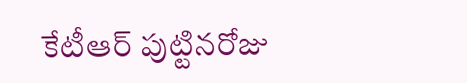కేటీఆర్ పుట్టినరోజు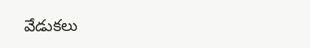వేడుకలు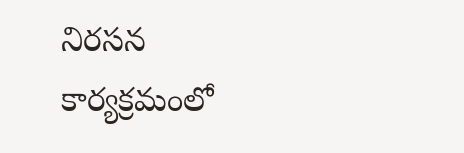నిరసన కార్యక్రమంలో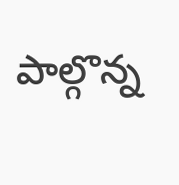పాల్గొన్న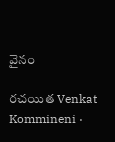వైనం

రచయిత Venkat Kommineni ·